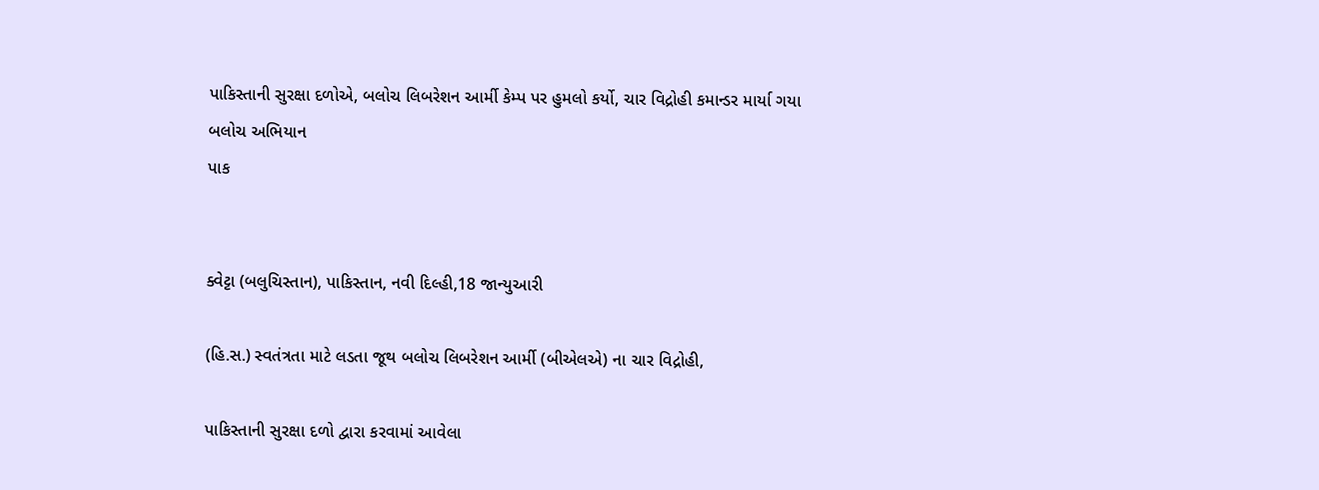પાકિસ્તાની સુરક્ષા દળોએ, બલોચ લિબરેશન આર્મી કેમ્પ પર હુમલો કર્યો, ચાર વિદ્રોહી કમાન્ડર માર્યા ગયા
બલોચ અભિયાન
પાક


ક્વેટ્ટા (બલુચિસ્તાન), પાકિસ્તાન, નવી દિલ્હી,18 જાન્યુઆરી

(હિ.સ.) સ્વતંત્રતા માટે લડતા જૂથ બલોચ લિબરેશન આર્મી (બીએલએ) ના ચાર વિદ્રોહી,

પાકિસ્તાની સુરક્ષા દળો દ્વારા કરવામાં આવેલા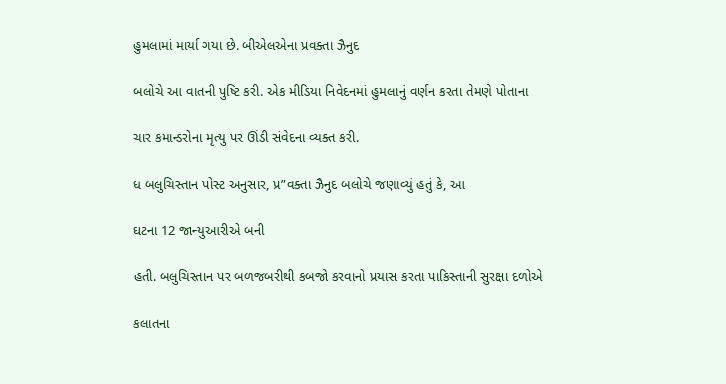હુમલામાં માર્યા ગયા છે. બીએલએના પ્રવક્તા ઝૈનુદ

બલોચે આ વાતની પુષ્ટિ કરી. એક મીડિયા નિવેદનમાં હુમલાનું વર્ણન કરતા તેમણે પોતાના

ચાર કમાન્ડરોના મૃત્યુ પર ઊંડી સંવેદના વ્યક્ત કરી.

ધ બલુચિસ્તાન પોસ્ટ અનુસાર, પ્ર”વક્તા ઝૈનુદ બલોચે જણાવ્યું હતું કે, આ

ઘટના 12 જાન્યુઆરીએ બની

હતી. બલુચિસ્તાન પર બળજબરીથી કબજો કરવાનો પ્રયાસ કરતા પાકિસ્તાની સુરક્ષા દળોએ

કલાતના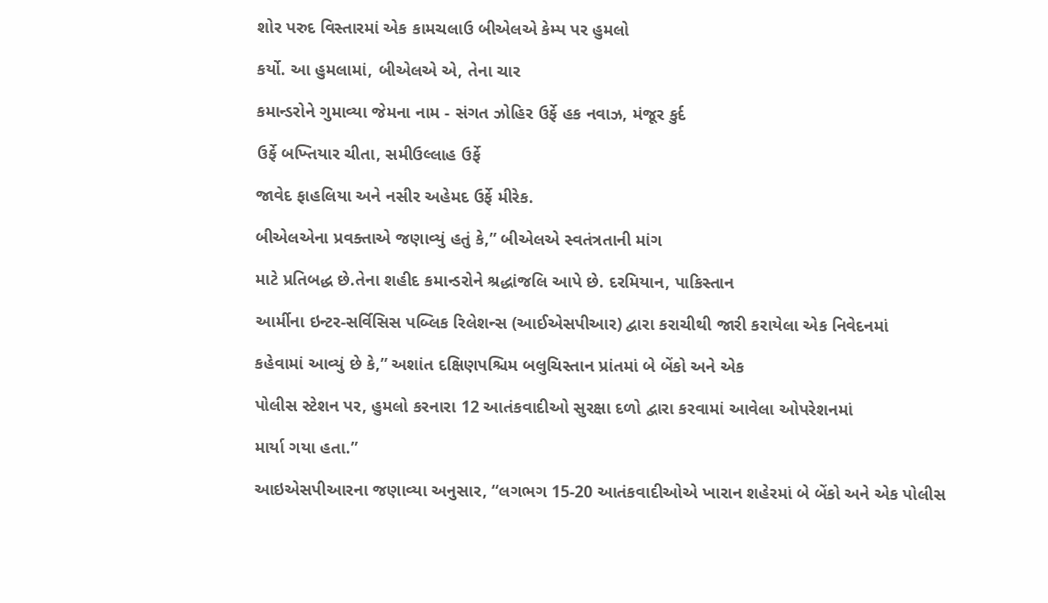શોર પરુદ વિસ્તારમાં એક કામચલાઉ બીએલએ કેમ્પ પર હુમલો

કર્યો. આ હુમલામાં, બીએલએ એ, તેના ચાર

કમાન્ડરોને ગુમાવ્યા જેમના નામ - સંગત ઝોહિર ઉર્ફે હક નવાઝ, મંજૂર કુર્દ

ઉર્ફે બખ્તિયાર ચીતા, સમીઉલ્લાહ ઉર્ફે

જાવેદ ફાહલિયા અને નસીર અહેમદ ઉર્ફે મીરેક.

બીએલએના પ્રવક્તાએ જણાવ્યું હતું કે,” બીએલએ સ્વતંત્રતાની માંગ

માટે પ્રતિબદ્ધ છે.તેના શહીદ કમાન્ડરોને શ્રદ્ધાંજલિ આપે છે. દરમિયાન, પાકિસ્તાન

આર્મીના ઇન્ટર-સર્વિસિસ પબ્લિક રિલેશન્સ (આઈએસપીઆર) દ્વારા કરાચીથી જારી કરાયેલા એક નિવેદનમાં

કહેવામાં આવ્યું છે કે,” અશાંત દક્ષિણપશ્ચિમ બલુચિસ્તાન પ્રાંતમાં બે બેંકો અને એક

પોલીસ સ્ટેશન પર, હુમલો કરનારા 12 આતંકવાદીઓ સુરક્ષા દળો દ્વારા કરવામાં આવેલા ઓપરેશનમાં

માર્યા ગયા હતા.”

આઇએસપીઆરના જણાવ્યા અનુસાર, “લગભગ 15-20 આતંકવાદીઓએ ખારાન શહેરમાં બે બેંકો અને એક પોલીસ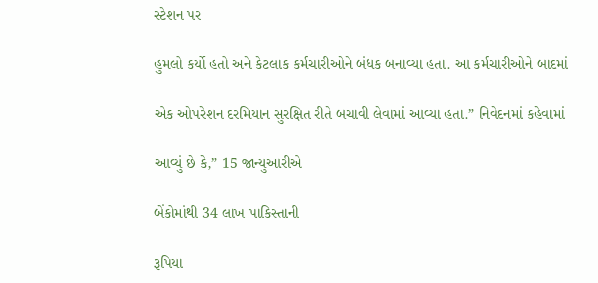સ્ટેશન પર

હુમલો કર્યો હતો અને કેટલાક કર્મચારીઓને બંધક બનાવ્યા હતા. આ કર્મચારીઓને બાદમાં

એક ઓપરેશન દરમિયાન સુરક્ષિત રીતે બચાવી લેવામાં આવ્યા હતા.” નિવેદનમાં કહેવામાં

આવ્યું છે કે,” 15 જાન્યુઆરીએ

બેંકોમાંથી 34 લાખ પાકિસ્તાની

રૂપિયા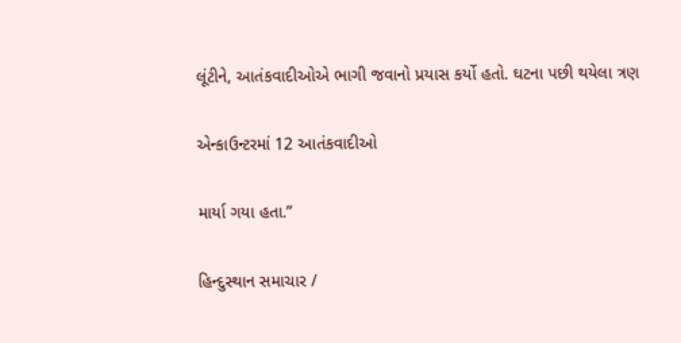લૂંટીને, આતંકવાદીઓએ ભાગી જવાનો પ્રયાસ કર્યો હતો. ઘટના પછી થયેલા ત્રણ

એન્કાઉન્ટરમાં 12 આતંકવાદીઓ

માર્યા ગયા હતા.”

હિન્દુસ્થાન સમાચાર /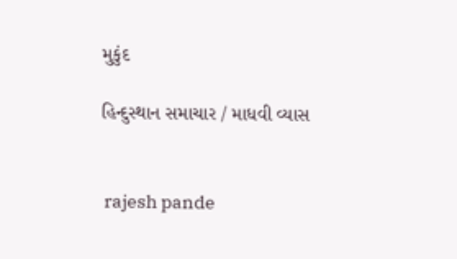મુકુંદ

હિન્દુસ્થાન સમાચાર / માધવી વ્યાસ


 rajesh pande